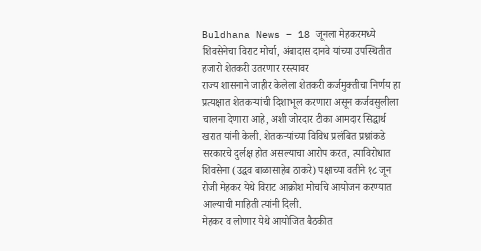Buldhana News – 18 जूनला मेहकरमध्ये शिवसेनेचा विराट मोर्चा, अंबादास दानवे यांच्या उपस्थितीत हजारो शेतकरी उतरणार रस्त्यावर
राज्य शासनाने जाहीर केलेला शेतकरी कर्जमुक्तीचा निर्णय हा प्रत्यक्षात शेतकऱ्यांची दिशाभूल करणारा असून कर्जवसुलीला चालना देणारा आहे, अशी जोरदार टीका आमदार सिद्धार्थ खरात यांनी केली. शेतकऱ्यांच्या विविध प्रलंबित प्रश्नांकडे सरकारचे दुर्लक्ष होत असल्याचा आरोप करत, त्याविरोधात शिवसेना (उद्धव बाळासाहेब ठाकरे) पक्षाच्या वतीने १८ जून रोजी मेहकर येथे विराट आक्रोश मोर्चाचे आयोजन करण्यात आल्याची माहिती त्यांनी दिली.
मेहकर व लोणार येथे आयोजित बैठकीत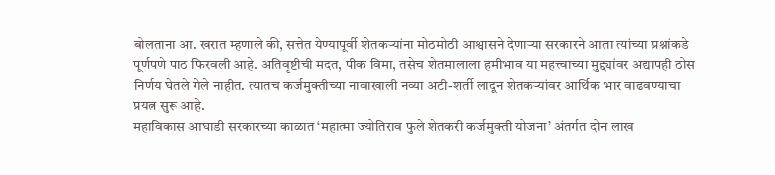बोलताना आ. खरात म्हणाले की, सत्तेत येण्यापूर्वी शेतकऱ्यांना मोठमोठी आश्वासने देणाऱ्या सरकारने आता त्यांच्या प्रश्नांकडे पूर्णपणे पाठ फिरवली आहे. अतिवृष्टीची मदत, पीक विमा, तसेच शेतमालाला हमीभाव या महत्त्वाच्या मुद्द्यांवर अद्यापही ठोस निर्णय घेतले गेले नाहीत. त्यातच कर्जमुक्तीच्या नावाखाली नव्या अटी-शर्ती लादून शेतकऱ्यांवर आर्थिक भार वाढवण्याचा प्रयत्न सुरू आहे.
महाविकास आघाडी सरकारच्या काळात ‘महात्मा ज्योतिराव फुले शेतकरी कर्जमुक्ती योजना’ अंतर्गत दोन लाख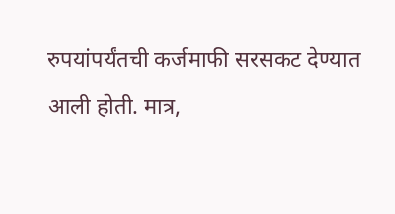रुपयांपर्यंतची कर्जमाफी सरसकट देण्यात आली होती. मात्र,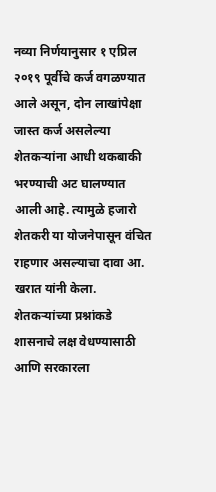नव्या निर्णयानुसार १ एप्रिल २०१९ पूर्वीचे कर्ज वगळण्यात आले असून, दोन लाखांपेक्षा जास्त कर्ज असलेल्या शेतकऱ्यांना आधी थकबाकी भरण्याची अट घालण्यात आली आहे. त्यामुळे हजारो शेतकरी या योजनेपासून वंचित राहणार असल्याचा दावा आ. खरात यांनी केला.
शेतकऱ्यांच्या प्रश्नांकडे शासनाचे लक्ष वेधण्यासाठी आणि सरकारला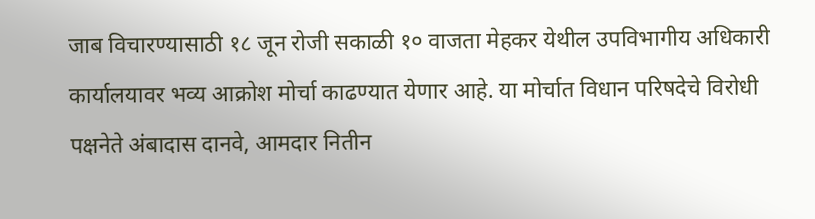जाब विचारण्यासाठी १८ जून रोजी सकाळी १० वाजता मेहकर येथील उपविभागीय अधिकारी कार्यालयावर भव्य आक्रोश मोर्चा काढण्यात येणार आहे. या मोर्चात विधान परिषदेचे विरोधी पक्षनेते अंबादास दानवे, आमदार नितीन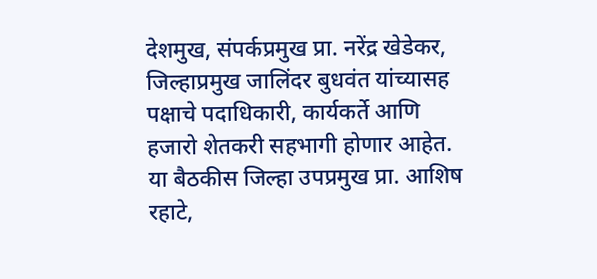देशमुख, संपर्कप्रमुख प्रा. नरेंद्र खेडेकर, जिल्हाप्रमुख जालिंदर बुधवंत यांच्यासह पक्षाचे पदाधिकारी, कार्यकर्ते आणि हजारो शेतकरी सहभागी होणार आहेत.
या बैठकीस जिल्हा उपप्रमुख प्रा. आशिष रहाटे,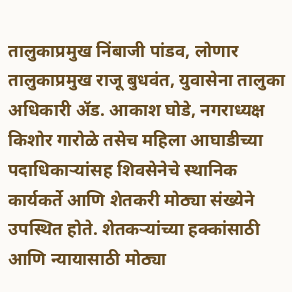तालुकाप्रमुख निंबाजी पांडव, लोणार तालुकाप्रमुख राजू बुधवंत, युवासेना तालुका अधिकारी ॲड. आकाश घोडे, नगराध्यक्ष किशोर गारोळे तसेच महिला आघाडीच्या पदाधिकाऱ्यांसह शिवसेनेचे स्थानिक कार्यकर्ते आणि शेतकरी मोठ्या संख्येने उपस्थित होते. शेतकऱ्यांच्या हक्कांसाठी आणि न्यायासाठी मोठ्या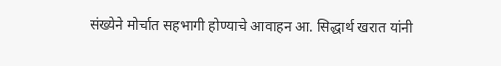संख्येने मोर्चात सहभागी होण्याचे आवाहन आ. सिद्धार्थ खरात यांनी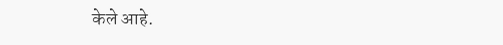केले आहे.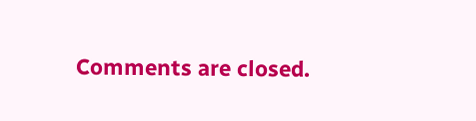Comments are closed.